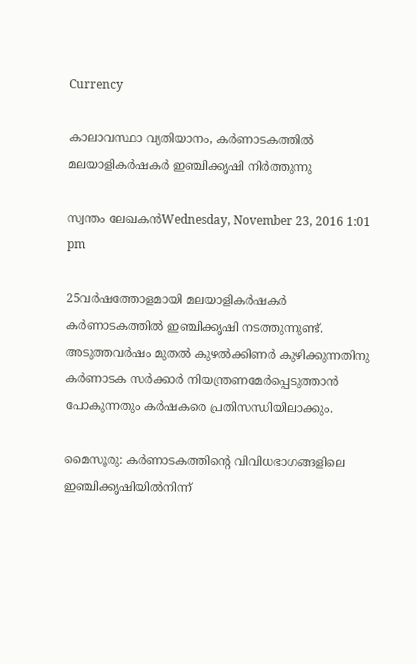Currency

കാലാവസ്ഥാ വ്യതിയാനം, കര്‍ണാടകത്തില്‍ മലയാളികര്‍ഷകര്‍ ഇഞ്ചിക്കൃഷി നിര്‍ത്തുന്നു

സ്വന്തം ലേഖകന്‍Wednesday, November 23, 2016 1:01 pm

25വര്‍ഷത്തോളമായി മലയാളികര്‍ഷകര്‍ കര്‍ണാടകത്തില്‍ ഇഞ്ചിക്കൃഷി നടത്തുന്നുണ്ട്. അടുത്തവര്‍ഷം മുതല്‍ കുഴല്‍ക്കിണര്‍ കുഴിക്കുന്നതിനു കര്‍ണാടക സര്‍ക്കാര്‍ നിയന്ത്രണമേര്‍പ്പെടുത്താന്‍ പോകുന്നതും കര്‍ഷകരെ പ്രതിസന്ധിയിലാക്കും.

മൈസൂരു: കര്‍ണാടകത്തിന്റെ വിവിധഭാഗങ്ങളിലെ ഇഞ്ചിക്കൃഷിയില്‍നിന്ന്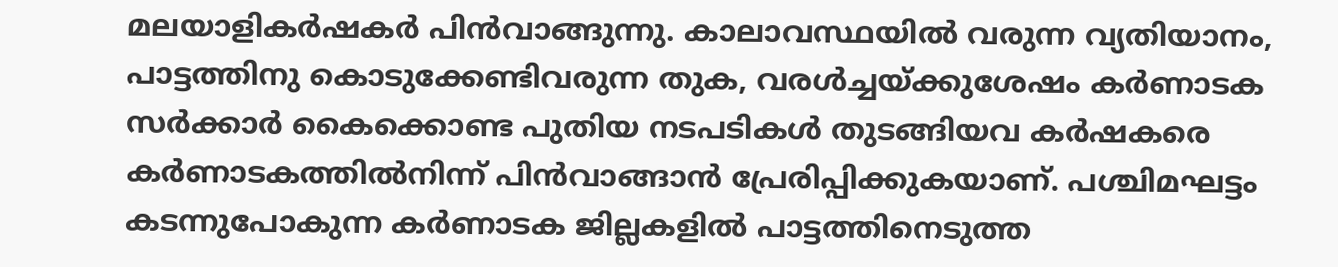മലയാളികര്‍ഷകര്‍ പിന്‍വാങ്ങുന്നു. കാലാവസ്ഥയില്‍ വരുന്ന വ്യതിയാനം, പാട്ടത്തിനു കൊടുക്കേണ്ടിവരുന്ന തുക, വരള്‍ച്ചയ്ക്കുശേഷം കര്‍ണാടക സര്‍ക്കാര്‍ കൈക്കൊണ്ട പുതിയ നടപടികള്‍ തുടങ്ങിയവ കര്‍ഷകരെ കര്‍ണാടകത്തില്‍നിന്ന് പിന്‍വാങ്ങാന്‍ പ്രേരിപ്പിക്കുകയാണ്. പശ്ചിമഘട്ടം കടന്നുപോകുന്ന കര്‍ണാടക ജില്ലകളില്‍ പാട്ടത്തിനെടുത്ത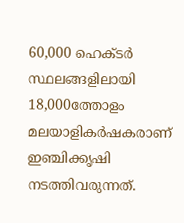60,000 ഹെക്ടര്‍ സ്ഥലങ്ങളിലായി 18,000ത്തോളം മലയാളികര്‍ഷകരാണ് ഇഞ്ചിക്കൃഷി നടത്തിവരുന്നത്.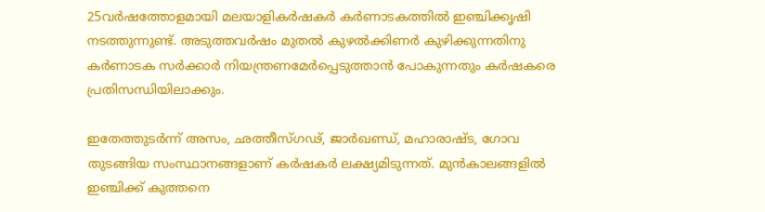25വര്‍ഷത്തോളമായി മലയാളികര്‍ഷകര്‍ കര്‍ണാടകത്തില്‍ ഇഞ്ചിക്കൃഷി നടത്തുന്നുണ്ട്. അടുത്തവര്‍ഷം മുതല്‍ കുഴല്‍ക്കിണര്‍ കുഴിക്കുന്നതിനു കര്‍ണാടക സര്‍ക്കാര്‍ നിയന്ത്രണമേര്‍പ്പെടുത്താന്‍ പോകുന്നതും കര്‍ഷകരെ പ്രതിസന്ധിയിലാക്കും.

ഇതേത്തുടര്‍ന്ന് അസം, ഛത്തീസ്ഗഢ്, ജാര്‍ഖണ്ഡ്, മഹാരാഷ്ട, ഗോവ തുടങ്ങിയ സംസ്ഥാനങ്ങളാണ് കര്‍ഷകര്‍ ലക്ഷ്യമിടുന്നത്. മുന്‍കാലങ്ങളില്‍ ഇഞ്ചിക്ക് കുത്തനെ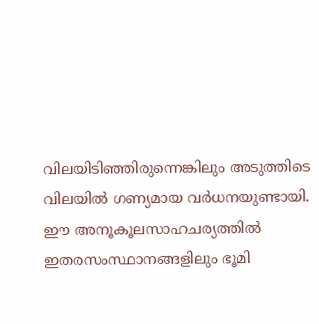വിലയിടിഞ്ഞിരുന്നെങ്കിലും അടുത്തിടെ വിലയില്‍ ഗണ്യമായ വര്‍ധനയുണ്ടായി. ഈ അനൂകൂലസാഹചര്യത്തില്‍ ഇതരസംസ്ഥാനങ്ങളിലും ഭൂമി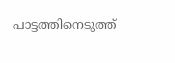പാട്ടത്തിനെടുത്ത്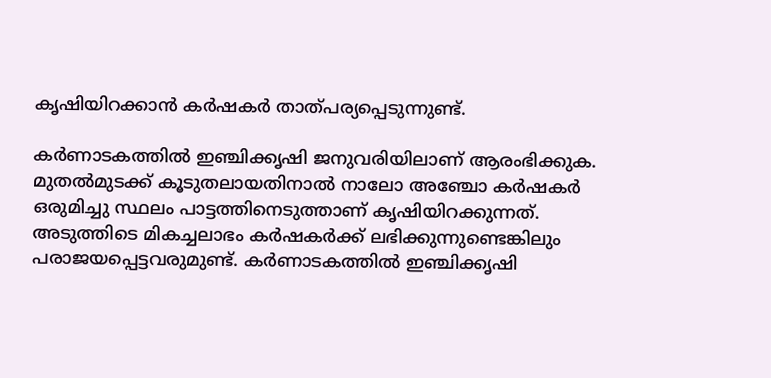കൃഷിയിറക്കാന്‍ കര്‍ഷകര്‍ താത്പര്യപ്പെടുന്നുണ്ട്.

കര്‍ണാടകത്തില്‍ ഇഞ്ചിക്കൃഷി ജനുവരിയിലാണ് ആരംഭിക്കുക. മുതല്‍മുടക്ക് കൂടുതലായതിനാല്‍ നാലോ അഞ്ചോ കര്‍ഷകര്‍ ഒരുമിച്ചു സ്ഥലം പാട്ടത്തിനെടുത്താണ് കൃഷിയിറക്കുന്നത്. അടുത്തിടെ മികച്ചലാഭം കര്‍ഷകര്‍ക്ക് ലഭിക്കുന്നുണ്ടെങ്കിലും പരാജയപ്പെട്ടവരുമുണ്ട്. കര്‍ണാടകത്തില്‍ ഇഞ്ചിക്കൃഷി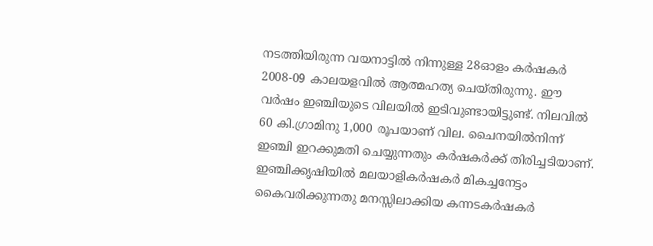നടത്തിയിരുന്ന വയനാട്ടില്‍ നിന്നുള്ള 28ഓളം കര്‍ഷകര്‍ 2008-09 കാലയളവില്‍ ആത്മഹത്യ ചെയ്തിരുന്നു. ഈ വര്‍ഷം ഇഞ്ചിയുടെ വിലയില്‍ ഇടിവുണ്ടായിട്ടുണ്ട്. നിലവില്‍ 60 കി.ഗ്രാമിനു 1,000 രൂപയാണ് വില. ചൈനയില്‍നിന്ന് ഇഞ്ചി ഇറക്കുമതി ചെയ്യുന്നതും കര്‍ഷകര്‍ക്ക് തിരിച്ചടിയാണ്. ഇഞ്ചിക്കൃഷിയില്‍ മലയാളികര്‍ഷകര്‍ മികച്ചനേട്ടം കൈവരിക്കുന്നതു മനസ്സിലാക്കിയ കന്നടകര്‍ഷകര്‍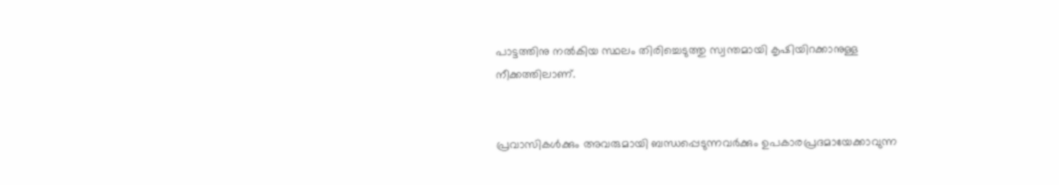പാട്ടത്തിനു നല്‍കിയ സ്ഥലം തിരിച്ചെടുത്തു സ്വന്തമായി കൃഷിയിറക്കാനുള്ള നീക്കത്തിലാണ്.


പ്രവാസികൾക്കും അവരുമായി ബന്ധപ്പെടുന്നവർക്കും ഉപകാരപ്രദമായേക്കാവുന്ന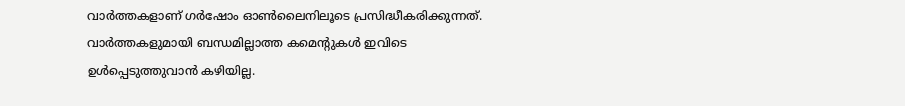വാർത്തകളാണ് ഗർഷോം ഓൺലൈനിലൂടെ പ്രസിദ്ധീകരിക്കുന്നത്. വാർത്തകളുമായി ബന്ധമില്ലാത്ത കമെന്റുകൾ ഇവിടെ ഉൾപ്പെടുത്തുവാൻ കഴിയില്ല.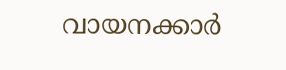വായനക്കാർ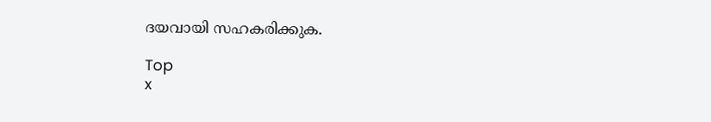ദയവായി സഹകരിക്കുക.

Top
x